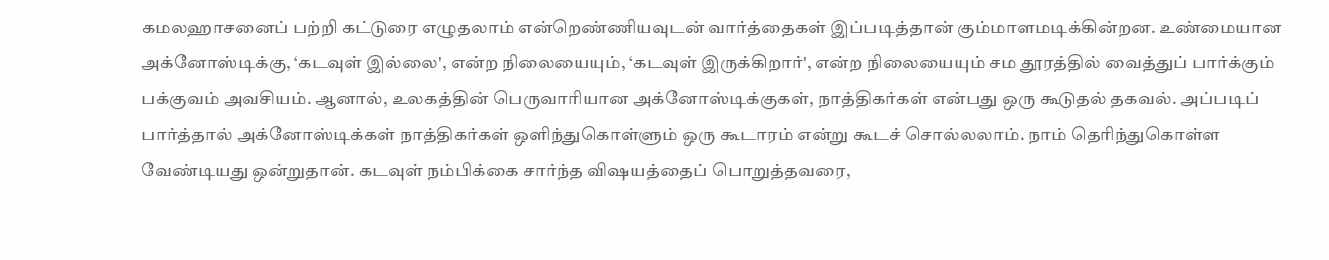கமலஹாசனைப் பற்றி கட்டுரை எழுதலாம் என்றெண்ணியவுடன் வார்த்தைகள் இப்படித்தான் கும்மாளமடிக்கின்றன. உண்மையான அக்னோஸ்டிக்கு, ‘கடவுள் இல்லை', என்ற நிலையையும், ‘கடவுள் இருக்கிறார்', என்ற நிலையையும் சம தூரத்தில் வைத்துப் பார்க்கும் பக்குவம் அவசியம். ஆனால், உலகத்தின் பெருவாரியான அக்னோஸ்டிக்குகள், நாத்திகர்கள் என்பது ஒரு கூடுதல் தகவல். அப்படிப் பார்த்தால் அக்னோஸ்டிக்கள் நாத்திகர்கள் ஒளிந்துகொள்ளும் ஒரு கூடாரம் என்று கூடச் சொல்லலாம். நாம் தெரிந்துகொள்ள வேண்டியது ஒன்றுதான். கடவுள் நம்பிக்கை சார்ந்த விஷயத்தைப் பொறுத்தவரை,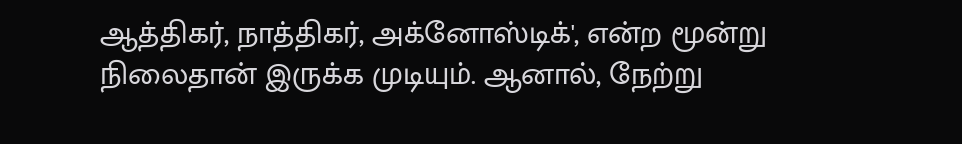ஆத்திகர், நாத்திகர், அக்னோஸ்டிக்', என்ற மூன்று நிலைதான் இருக்க முடியும். ஆனால், நேற்று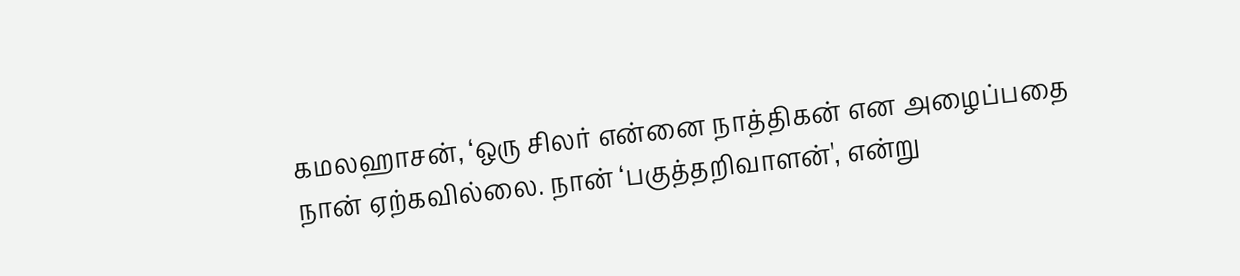கமலஹாசன், ‘ஒரு சிலர் என்னை நாத்திகன் என அழைப்பதை நான் ஏற்கவில்லை. நான் ‘பகுத்தறிவாளன்', என்று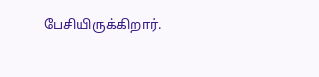பேசியிருக்கிறார்.